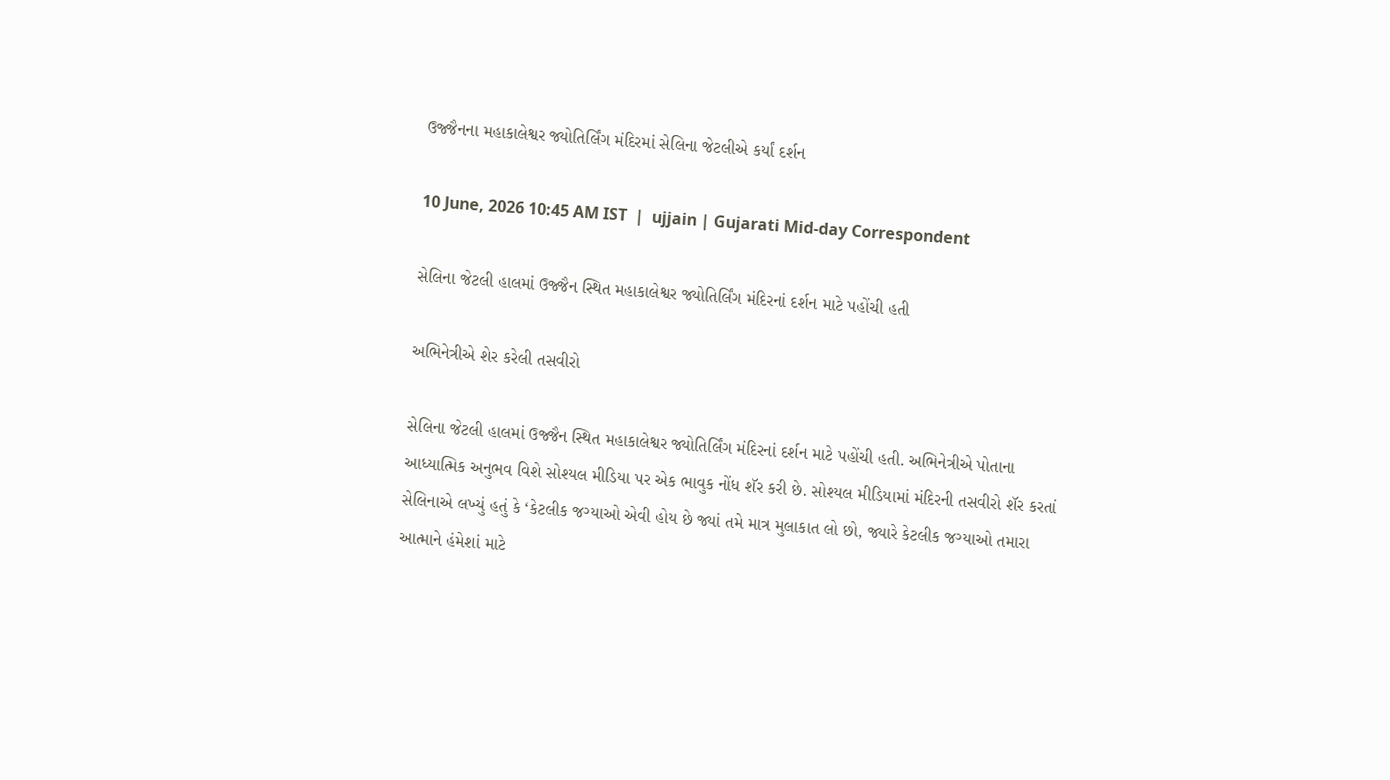ઉજ્જૈનના મહાકાલેશ્વર જ્યોતિર્લિંગ મંદિરમાં સેલિના જેટલીએ કર્યાં દર્શન

10 June, 2026 10:45 AM IST  |  ujjain | Gujarati Mid-day Correspondent

સેલિના જેટલી હાલમાં ઉજ્જૈન સ્થિત મહાકાલેશ્વર જ્યોતિર્લિંગ મંદિરનાં દર્શન માટે પહોંચી હતી

અભિનેત્રીએ શેર કરેલી તસવીરો

સેલિના જેટલી હાલમાં ઉજ્જૈન સ્થિત મહાકાલેશ્વર જ્યોતિર્લિંગ મંદિરનાં દર્શન માટે પહોંચી હતી. અભિનેત્રીએ પોતાના આધ્યાત્મિક અનુભવ વિશે સોશ્યલ મીડિયા પર એક ભાવુક નોંધ શૅર કરી છે. સોશ્યલ મીડિયામાં મંદિરની તસવીરો શૅર કરતાં સેલિનાએ લખ્યું હતું કે ‘કેટલીક જગ્યાઓ એવી હોય છે જ્યાં તમે માત્ર મુલાકાત લો છો, જ્યારે કેટલીક જગ્યાઓ તમારા આત્માને હંમેશાં માટે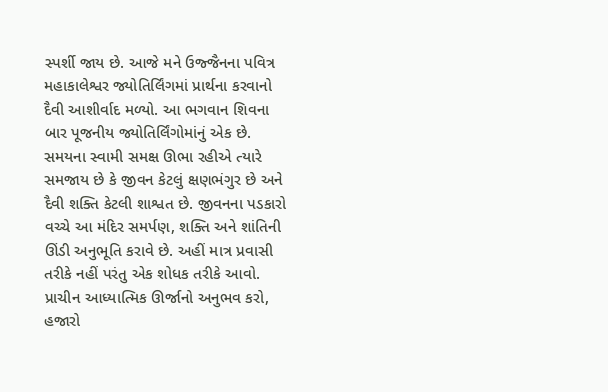સ્પર્શી જાય છે. આજે મને ઉજ્જૈનના પવિત્ર મહાકાલેશ્વર જ્યોતિર્લિંગમાં પ્રાર્થના કરવાનો દૈવી આશીર્વાદ મળ્યો. આ ભગવાન શિવના બાર પૂજનીય જ્યોતિર્લિંગોમાંનું એક છે. સમયના સ્વામી સમક્ષ ઊભા રહીએ ત્યારે સમજાય છે કે જીવન કેટલું ક્ષણભંગુર છે અને દૈવી શક્તિ કેટલી શાશ્વત છે. જીવનના પડકારો વચ્ચે આ મંદિર સમર્પણ, શક્તિ અને શાંતિની ઊંડી અનુભૂતિ કરાવે છે. અહીં માત્ર પ્રવાસી તરીકે નહીં પરંતુ એક શોધક તરીકે આવો. પ્રાચીન આધ્યાત્મિક ઊર્જાનો અનુભવ કરો, હજારો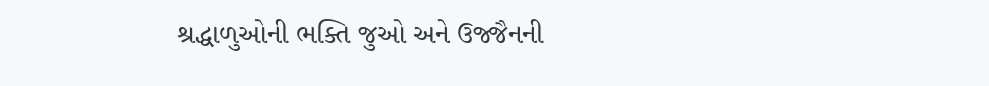શ્રદ્ધાળુઓની ભક્તિ જુઓ અને ઉજ્જૈનની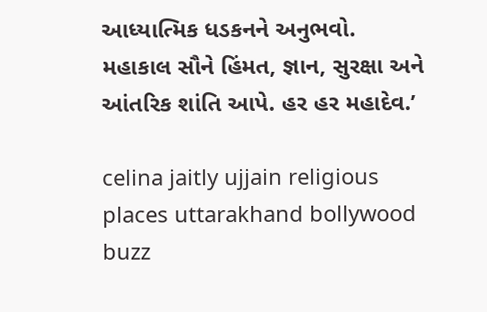આધ્યાત્મિક ધડકનને અનુભવો. મહાકાલ સૌને હિંમત, જ્ઞાન, સુરક્ષા અને આંતરિક શાંતિ આપે. હર હર મહાદેવ.’

celina jaitly ujjain religious places uttarakhand bollywood buzz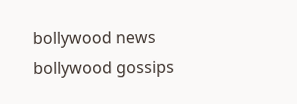bollywood news bollywood gossips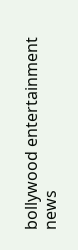bollywood entertainment news